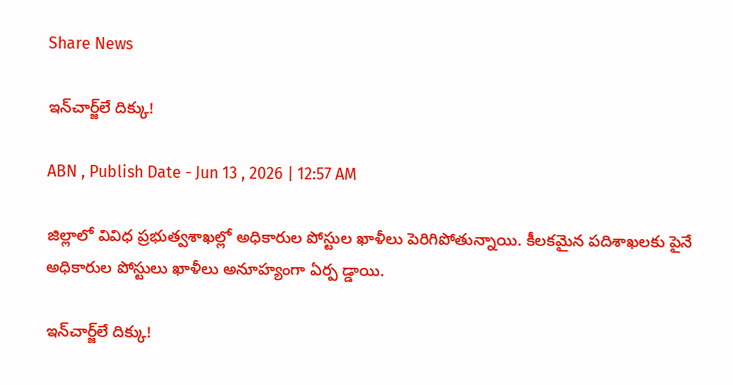Share News

ఇన్‌చార్జ్‌లే దిక్కు!

ABN , Publish Date - Jun 13 , 2026 | 12:57 AM

జిల్లాలో వివిధ ప్రభుత్వశాఖల్లో అధికారుల పోస్టుల ఖాళీలు పెరిగిపోతున్నాయి. కీలకమైన పదిశాఖలకు పైనే అధికారుల పోస్టులు ఖాళీలు అనూహ్యంగా ఏర్ప డ్డాయి.

ఇన్‌చార్జ్‌లే దిక్కు!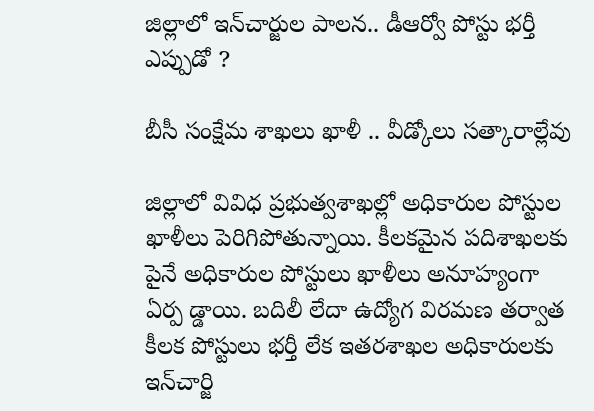జిల్లాలో ఇన్‌చార్జుల పాలన.. డీఆర్వో పోస్టు భర్తీ ఎప్పుడో ?

బీసీ సంక్షేమ శాఖలు ఖాళీ .. వీడ్కోలు సత్కారాల్లేవు

జిల్లాలో వివిధ ప్రభుత్వశాఖల్లో అధికారుల పోస్టుల ఖాళీలు పెరిగిపోతున్నాయి. కీలకమైన పదిశాఖలకు పైనే అధికారుల పోస్టులు ఖాళీలు అనూహ్యంగా ఏర్ప డ్డాయి. బదిలీ లేదా ఉద్యోగ విరమణ తర్వాత కీలక పోస్టులు భర్తీ లేక ఇతరశాఖల అధికారులకు ఇన్‌చార్జి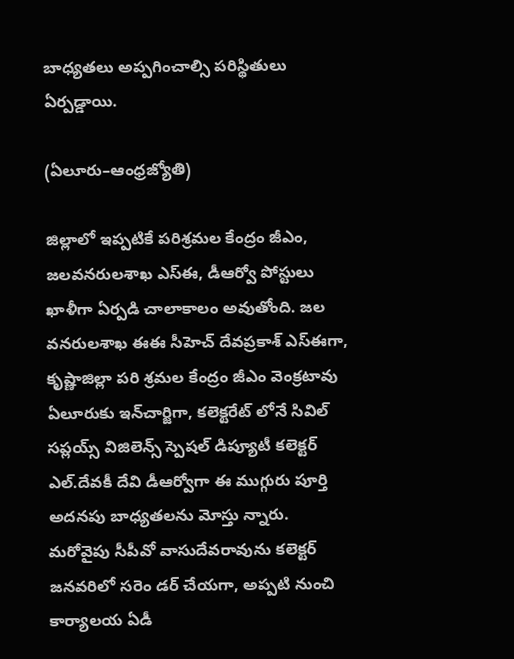బాధ్యతలు అప్పగించాల్సి పరిస్థితులు ఏర్పడ్డాయి.

(ఏలూరు–ఆంధ్రజ్యోతి)

జిల్లాలో ఇప్పటికే పరిశ్రమల కేంద్రం జీఎం, జలవనరులశాఖ ఎస్‌ఈ, డీఆర్వో పోస్టులు ఖాళీగా ఏర్పడి చాలాకాలం అవుతోంది. జల వనరులశాఖ ఈఈ సీహెచ్‌ దేవప్రకాశ్‌ ఎస్‌ఈగా, కృష్ణాజిల్లా పరి శ్రమల కేంద్రం జీఎం వెంక్రటావు ఏలూరుకు ఇన్‌చార్జిగా, కలెక్టరేట్‌ లోనే సివిల్‌ సప్లయ్స్‌ విజిలెన్స్‌ స్పెషల్‌ డిప్యూటీ కలెక్టర్‌ ఎల్‌.దేవకీ దేవి డీఆర్వోగా ఈ ముగ్గురు పూర్తి అదనపు బాధ్యతలను మోస్తు న్నారు. మరోవైపు సీపీవో వాసుదేవరావును కలెక్టర్‌ జనవరిలో సరెం డర్‌ చేయగా, అప్పటి నుంచి కార్యాలయ ఏడీ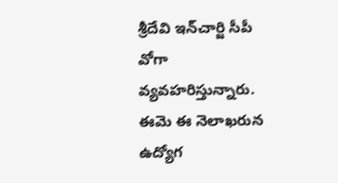శ్రీదేవి ఇన్‌చార్జి సీపీ వోగా వ్యవహరిస్తున్నారు. ఈమె ఈ నెలాఖరున ఉద్యోగ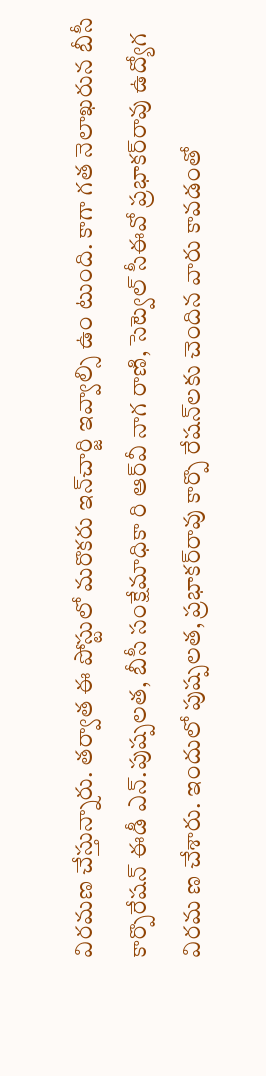విరమణ చేస్తున్నారు. తర్వాత ఈ పోస్టులో మరొకరు ఇన్‌చార్జి ఇవ్వాల్సి ఉం టుంది. కాగా గత నెలాఖరున బీసీ కార్పొరేషన్‌ ఈడీ ఎన్‌.పుష్పలత, బీసీ సంక్షేమాధికా రి ఆర్‌వీ నాగ రాణి, సెట్వెల్‌ సీఈవో ప్రభాకర్‌రావు ఉద్యోగ విరమ ణ చేశారు. ఇందులో పుష్పలత, ప్రభాకర్‌రావు కార్పొ రేషన్‌లకు చెందిన వారు కావడంతో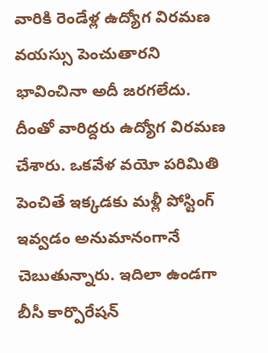వారికి రెండేళ్ల ఉద్యోగ విరమణ వయస్సు పెంచుతారని భావించినా అదీ జరగలేదు. దీంతో వారిద్దరు ఉద్యోగ విరమణ చేశారు. ఒకవేళ వయో పరిమితి పెంచితే ఇక్కడకు మళ్లీ పోస్టింగ్‌ ఇవ్వడం అనుమానంగానే చెబుతున్నారు. ఇదిలా ఉండగా బీసీ కార్పొరేషన్‌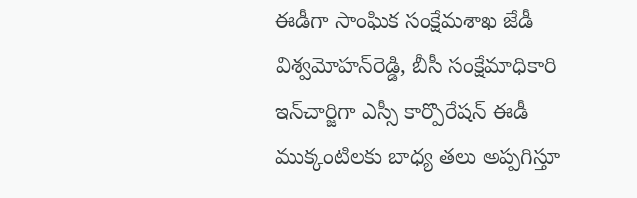ఈడీగా సాంఘిక సంక్షేమశాఖ జేడీ విశ్వమోహన్‌రెడ్డి, బీసీ సంక్షేమాధికారి ఇన్‌చార్జిగా ఎస్సీ కార్పొరేషన్‌ ఈడీ ముక్కంటిలకు బాధ్య తలు అప్పగిస్తూ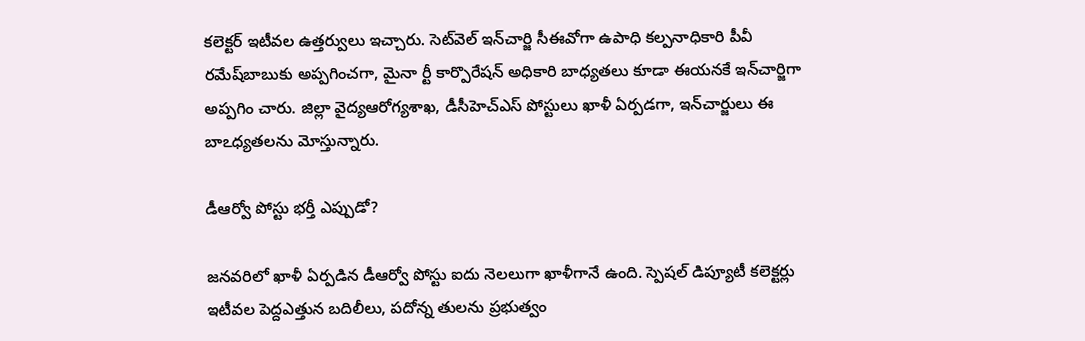కలెక్టర్‌ ఇటీవల ఉత్తర్వులు ఇచ్చారు. సెట్‌వెల్‌ ఇన్‌చార్జి సీఈవోగా ఉపాధి కల్పనాధికారి పీవీ రమేష్‌బాబుకు అప్పగించగా, మైనా ర్టీ కార్పొరేషన్‌ అధికారి బాధ్యతలు కూడా ఈయనకే ఇన్‌చార్జిగా అప్పగిం చారు. జిల్లా వైద్యఆరోగ్యశాఖ, డీసీహెచ్‌ఎస్‌ పోస్టులు ఖాళీ ఏర్పడగా, ఇన్‌చార్జులు ఈ బాఽధ్యతలను మోస్తున్నారు.

డీఆర్వో పోస్టు భర్తీ ఎప్పుడో?

జనవరిలో ఖాళీ ఏర్పడిన డీఆర్వో పోస్టు ఐదు నెలలుగా ఖాళీగానే ఉంది. స్పెషల్‌ డిప్యూటీ కలెక్టర్లు ఇటీవల పెద్దఎత్తున బదిలీలు, పదోన్న తులను ప్రభుత్వం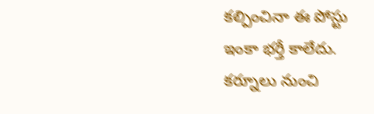కల్పించినా ఈ పోస్టు ఇంకా భర్తీ కాలేదు. కర్నూలు నుంచి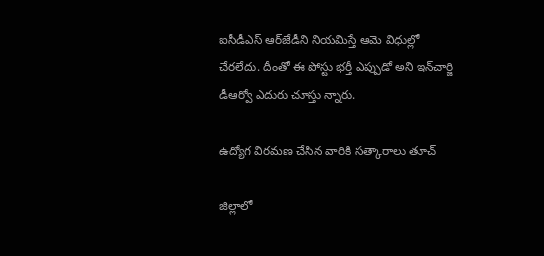ఐసీడీఎస్‌ ఆర్‌జేడీని నియమిస్తే ఆమె విధుల్లో చేరలేదు. దీంతో ఈ పోస్టు భర్తీ ఎప్పుడో అని ఇన్‌చార్జి డీఆర్వో ఎదురు చూస్తు న్నారు.

ఉద్యోగ విరమణ చేసిన వారికి సత్కారాలు తూచ్‌

జిల్లాలో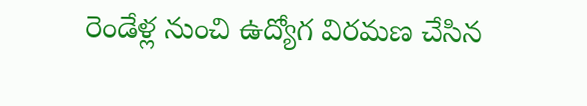రెండేళ్ల నుంచి ఉద్యోగ విరమణ చేసిన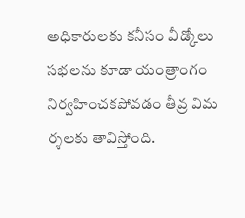అధికారులకు కనీసం వీడ్కోలు సభలను కూడా యంత్రాంగం నిర్వహించకపోవడం తీవ్ర విమ ర్శలకు తావిస్తోంది.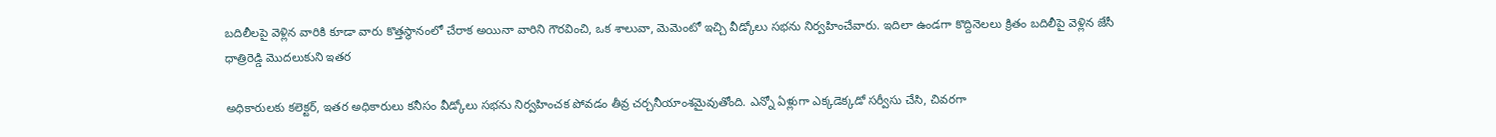బదిలీలపై వెళ్లిన వారికి కూడా వారు కొత్తస్థానంలో చేరాక అయినా వారిని గౌరవించి, ఒక శాలువా, మెమెంటో ఇచ్చి వీడ్కోలు సభను నిర్వహించేవారు. ఇదిలా ఉండగా కొద్దినెలలు క్రితం బదిలీపై వెళ్లిన జేసీ ధాత్రిరెడ్డి మొదలుకుని ఇతర

అధికారులకు కలెక్టర్‌, ఇతర అధికారులు కనీసం వీడ్కోలు సభను నిర్వహించక పోవడం తీవ్ర చర్చనీయాంశమైవుతోంది. ఎన్నో ఏళ్లుగా ఎక్కడెక్కడో సర్వీసు చేసి, చివరగా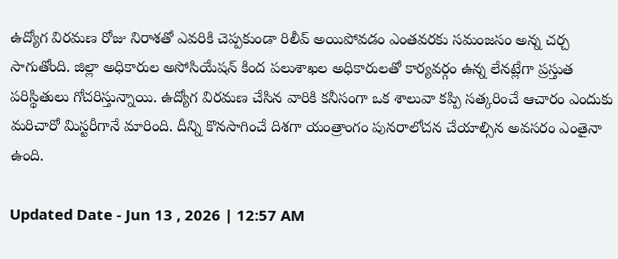ఉద్యోగ విరమణ రోజు నిరాశతో ఎవరికి చెప్పకుండా రిలీవ్‌ అయిపోవడం ఎంతవరకు సమంజసం అన్న చర్చ సాగుతోంది. జిల్లా అధికారుల అసోసియేషన్‌ కింద పలుశాఖల అధికారులతో కార్యవర్గం ఉన్న లేనట్లేగా ప్రస్తుత పరిస్థితులు గోచరిస్తున్నాయి. ఉద్యోగ విరమణ చేసిన వారికి కనీసంగా ఒక శాలువా కప్పి సత్కరించే ఆచారం ఎందుకు మరిచారో మిస్టరీగానే మారింది. దీన్ని కొనసాగించే దిశగా యంత్రాంగం పునరాలోచన చేయాల్సిన అవసరం ఎంతైనా ఉంది.

Updated Date - Jun 13 , 2026 | 12:57 AM